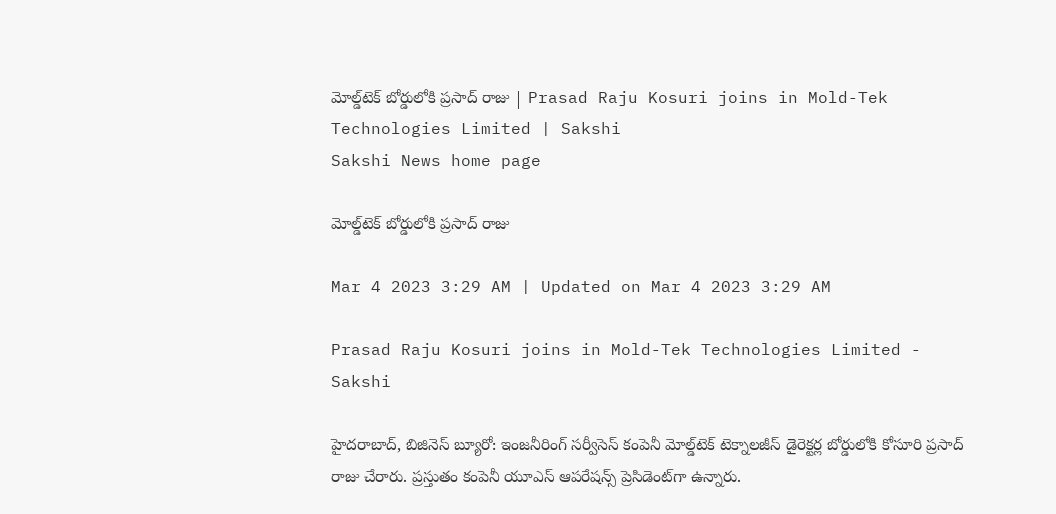మోల్డ్‌టెక్‌ బోర్డులోకి ప్రసాద్‌ రాజు | Prasad Raju Kosuri joins in Mold-Tek Technologies Limited | Sakshi
Sakshi News home page

మోల్డ్‌టెక్‌ బోర్డులోకి ప్రసాద్‌ రాజు

Mar 4 2023 3:29 AM | Updated on Mar 4 2023 3:29 AM

Prasad Raju Kosuri joins in Mold-Tek Technologies Limited - Sakshi

హైదరాబాద్, బిజినెస్‌ బ్యూరో: ఇంజనీరింగ్‌ సర్వీసెస్‌ కంపెనీ మోల్డ్‌టెక్‌ టెక్నాలజీస్‌ డైరెక్టర్ల బోర్డులోకి కోసూరి ప్రసాద్‌ రాజు చేరారు. ప్రస్తుతం కంపెనీ యూఎస్‌ ఆపరేషన్స్‌ ప్రెసిడెంట్‌గా ఉన్నారు.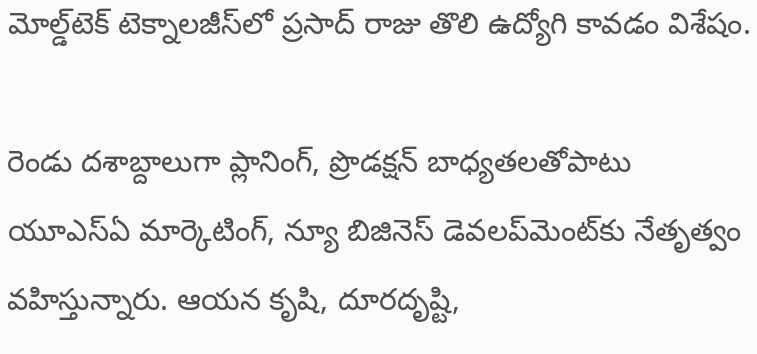మోల్డ్‌టెక్‌ టెక్నాలజీస్‌లో ప్రసాద్‌ రాజు తొలి ఉద్యోగి కావడం విశేషం.

రెండు దశాబ్దాలుగా ప్లానింగ్, ప్రొడక్షన్‌ బాధ్యతలతోపాటు యూఎస్‌ఏ మార్కెటింగ్, న్యూ బిజినెస్‌ డెవలప్‌మెంట్‌కు నేతృత్వం వహిస్తున్నారు. ఆయన కృషి, దూరదృష్టి,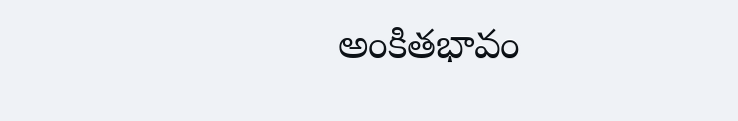అంకితభావం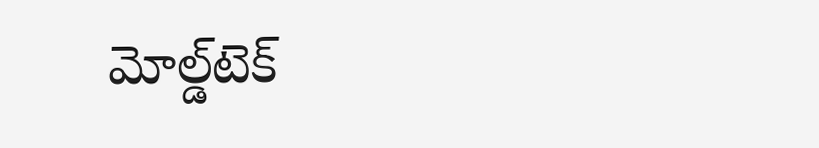మోల్డ్‌టెక్‌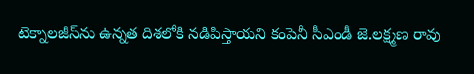టెక్నాలజీస్‌ను ఉన్నత దిశలోకి నడిపిస్తాయని కంపెనీ సీఎండీ జె.లక్ష్మణ రావు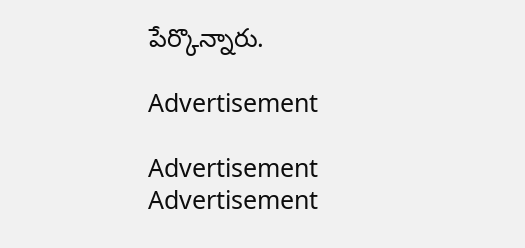పేర్కొన్నారు.

Advertisement

Advertisement
Advertisement